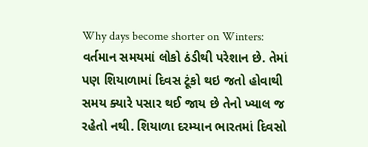Why days become shorter on Winters: વર્તમાન સમયમાં લોકો ઠંડીથી પરેશાન છે. તેમાં પણ શિયાળામાં દિવસ ટૂંકો થઇ જતો હોવાથી સમય ક્યારે પસાર થઈ જાય છે તેનો ખ્યાલ જ રહેતો નથી. શિયાળા દરમ્યાન ભારતમાં દિવસો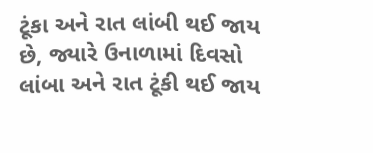ટૂંકા અને રાત લાંબી થઈ જાય છે, જ્યારે ઉનાળામાં દિવસો લાંબા અને રાત ટૂંકી થઈ જાય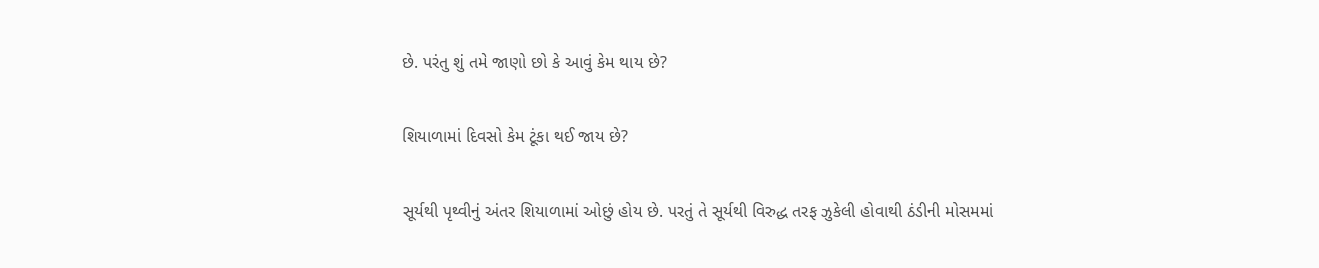છે. પરંતુ શું તમે જાણો છો કે આવું કેમ થાય છે?

શિયાળામાં દિવસો કેમ ટૂંકા થઈ જાય છે?

સૂર્યથી પૃથ્વીનું અંતર શિયાળામાં ઓછું હોય છે. પરતું તે સૂર્યથી વિરુદ્ધ તરફ ઝુકેલી હોવાથી ઠંડીની મોસમમાં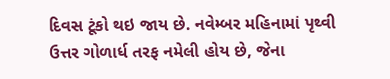દિવસ ટૂંકો થઇ જાય છે. નવેમ્બર મહિનામાં પૃથ્વી ઉત્તર ગોળાર્ધ તરફ નમેલી હોય છે, જેના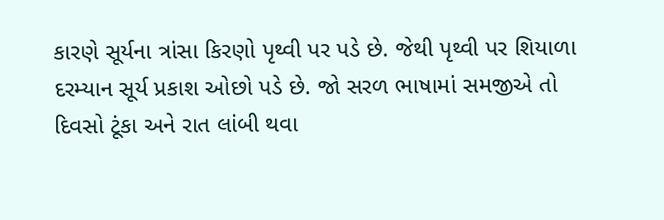કારણે સૂર્યના ત્રાંસા કિરણો પૃથ્વી પર પડે છે. જેથી પૃથ્વી પર શિયાળા દરમ્યાન સૂર્ય પ્રકાશ ઓછો પડે છે. જો સરળ ભાષામાં સમજીએ તો દિવસો ટૂંકા અને રાત લાંબી થવા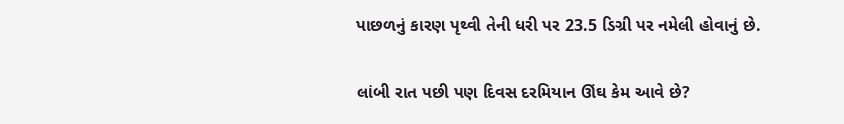પાછળનું કારણ પૃથ્વી તેની ધરી પર 23.5 ડિગ્રી પર નમેલી હોવાનું છે.

લાંબી રાત પછી પણ દિવસ દરમિયાન ઊંઘ કેમ આવે છે?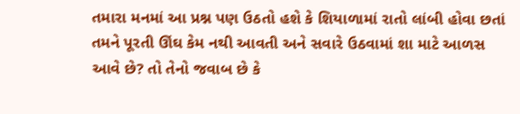તમારા મનમાં આ પ્રશ્ન પણ ઉઠતો હશે કે શિયાળામાં રાતો લાંબી હોવા છતાં તમને પૂરતી ઊંઘ કેમ નથી આવતી અને સવારે ઉઠવામાં શા માટે આળસ આવે છે? તો તેનો જવાબ છે કે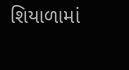શિયાળામાં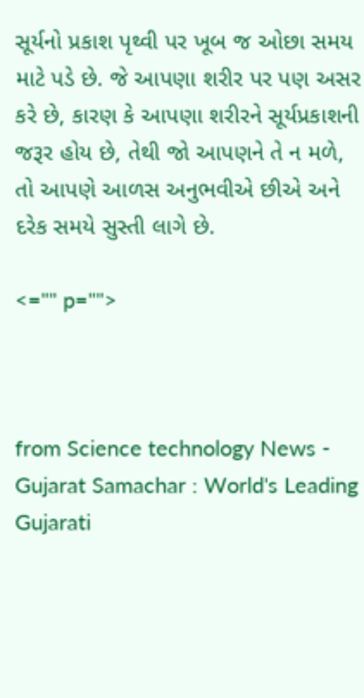સૂર્યનો પ્રકાશ પૃથ્વી પર ખૂબ જ ઓછા સમય માટે પડે છે. જે આપણા શરીર પર પણ અસર કરે છે, કારણ કે આપણા શરીરને સૂર્યપ્રકાશની જરૂર હોય છે, તેથી જો આપણને તે ન મળે, તો આપણે આળસ અનુભવીએ છીએ અને દરેક સમયે સુસ્તી લાગે છે.

<="" p="">



from Science technology News - Gujarat Samachar : World's Leading Gujarati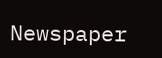Newspaper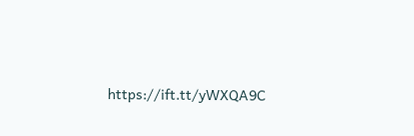https://ift.tt/yWXQA9C